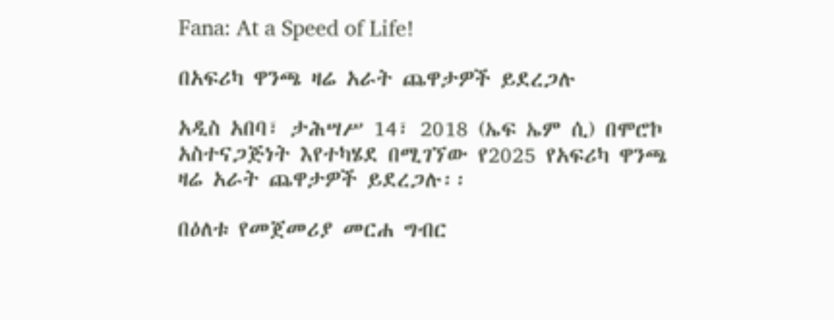Fana: At a Speed of Life!

በአፍሪካ ዋንጫ ዛሬ አራት ጨዋታዎች ይደረጋሉ

አዲስ አበባ፣ ታሕሣሥ 14፣ 2018 (ኤፍ ኤም ሲ) በሞሮኮ አስተናጋጅነት እየተካሄደ በሚገኘው የ2025 የአፍሪካ ዋንጫ ዛሬ አራት ጨዋታዎች ይደረጋሉ፡፡

በዕለቱ የመጀመሪያ መርሐ ግብር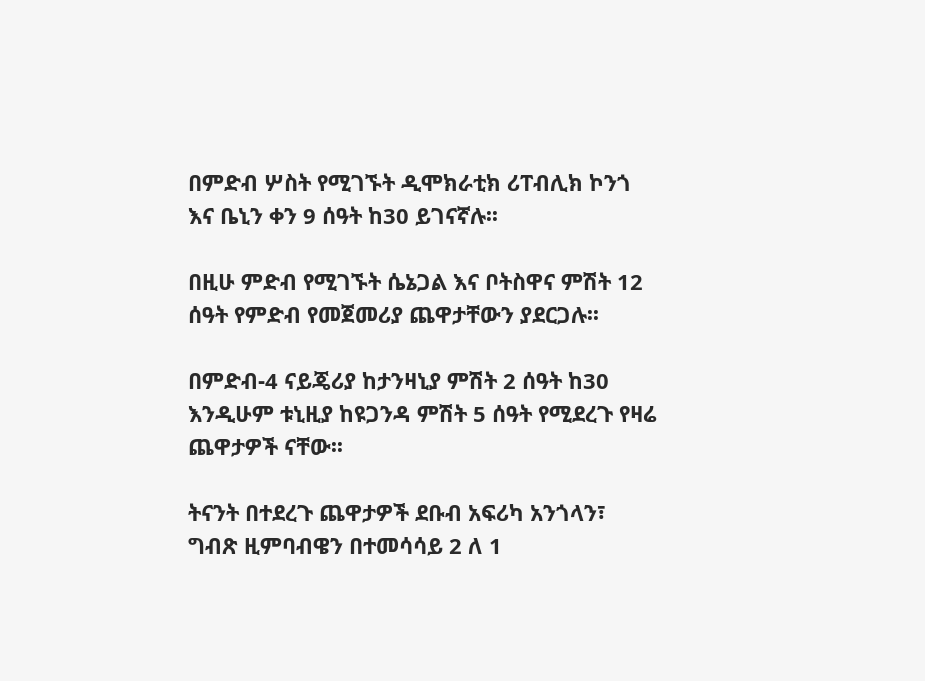በምድብ ሦስት የሚገኙት ዲሞክራቲክ ሪፐብሊክ ኮንጎ እና ቤኒን ቀን 9 ሰዓት ከ30 ይገናኛሉ፡፡

በዚሁ ምድብ የሚገኙት ሴኔጋል እና ቦትስዋና ምሽት 12 ሰዓት የምድብ የመጀመሪያ ጨዋታቸውን ያደርጋሉ፡፡

በምድብ-4 ናይጄሪያ ከታንዛኒያ ምሽት 2 ሰዓት ከ30 እንዲሁም ቱኒዚያ ከዩጋንዳ ምሽት 5 ሰዓት የሚደረጉ የዛሬ ጨዋታዎች ናቸው፡፡

ትናንት በተደረጉ ጨዋታዎች ደቡብ አፍሪካ አንጎላን፣ ግብጽ ዚምባብዌን በተመሳሳይ 2 ለ 1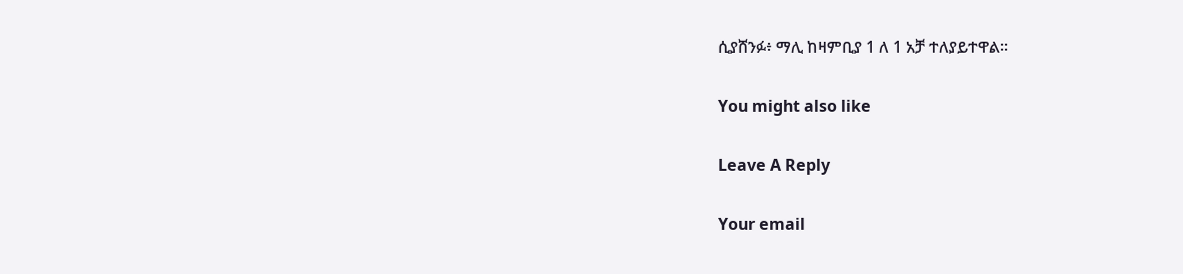ሲያሸንፉ፥ ማሊ ከዛምቢያ 1 ለ 1 አቻ ተለያይተዋል፡፡

You might also like

Leave A Reply

Your email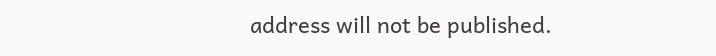address will not be published.